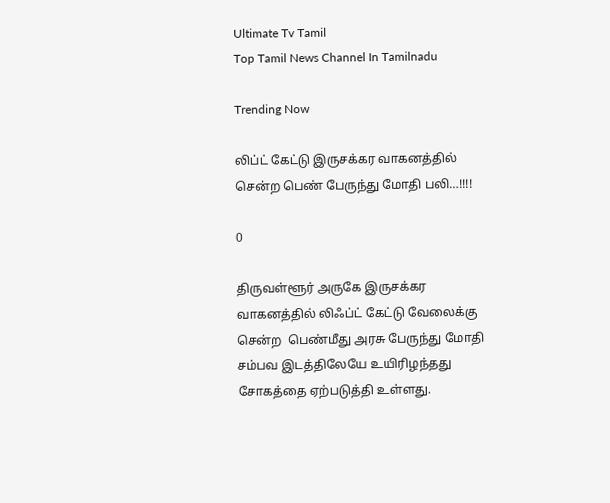Ultimate Tv Tamil
Top Tamil News Channel In Tamilnadu

Trending Now

லிப்ட் கேட்டு இருசக்கர வாகனத்தில் சென்ற பெண் பேருந்து மோதி பலி…!!!!

0

திருவள்ளூர் அருகே இருசக்கர வாகனத்தில் லிஃப்ட் கேட்டு வேலைக்கு சென்ற  பெண்மீது அரசு பேருந்து மோதி சம்பவ இடத்திலேயே உயிரிழந்தது சோகத்தை ஏற்படுத்தி உள்ளது.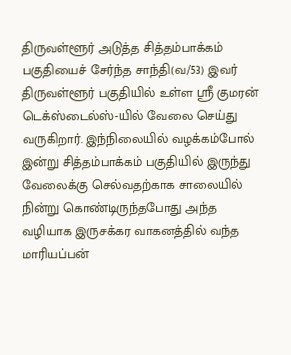திருவள்ளூர் அடுத்த சித்தம்பாக்கம் பகுதியைச் சேர்ந்த சாந்தி(வ/53) இவர் திருவள்ளூர் பகுதியில் உள்ள ஸ்ரீ குமரன் டெக்ஸ்டைல்ஸ்-யில் வேலை செய்து வருகிறார். இந்நிலையில் வழக்கம்போல் இன்று சித்தம்பாக்கம் பகுதியில் இருந்து வேலைக்கு செல்வதற்காக சாலையில் நின்று கொண்டிருந்தபோது அந்த வழியாக இருசக்கர வாகனத்தில் வந்த மாரியப்பன்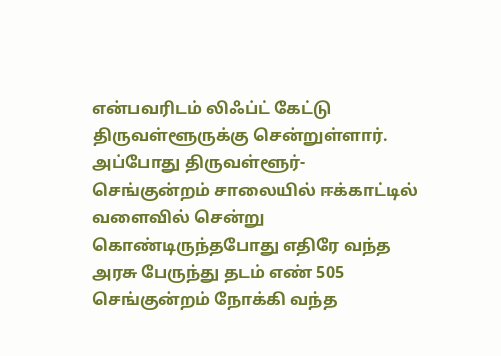என்பவரிடம் லிஃப்ட் கேட்டு திருவள்ளூருக்கு சென்றுள்ளார். அப்போது திருவள்ளூர்- செங்குன்றம் சாலையில் ஈக்காட்டில்  வளைவில் சென்று கொண்டிருந்தபோது எதிரே வந்த அரசு பேருந்து தடம் எண் 505 செங்குன்றம் நோக்கி வந்த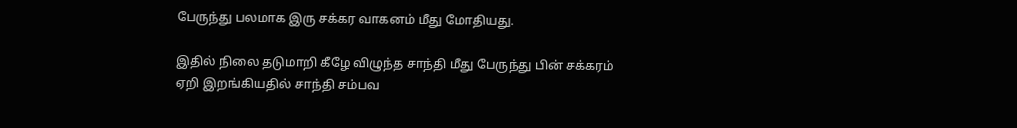பேருந்து பலமாக இரு சக்கர வாகனம் மீது மோதியது.

இதில் நிலை தடுமாறி கீழே விழுந்த சாந்தி மீது பேருந்து பின் சக்கரம் ஏறி இறங்கியதில் சாந்தி சம்பவ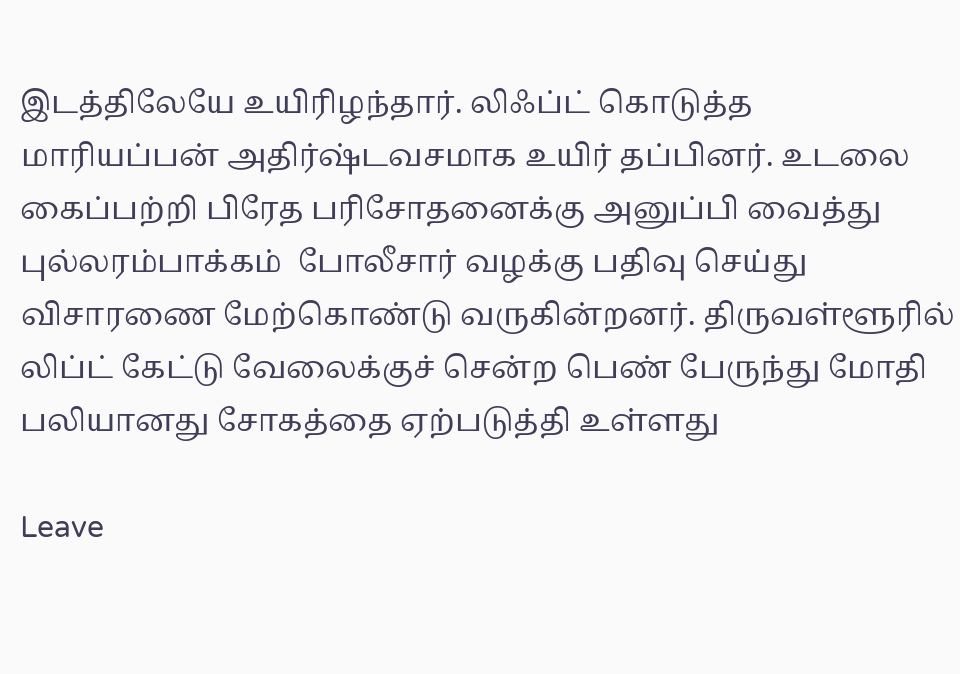இடத்திலேயே உயிரிழந்தார். லிஃப்ட் கொடுத்த மாரியப்பன் அதிர்ஷ்டவசமாக உயிர் தப்பினர். உடலை கைப்பற்றி பிரேத பரிசோதனைக்கு அனுப்பி வைத்து புல்லரம்பாக்கம்  போலீசார் வழக்கு பதிவு செய்து விசாரணை மேற்கொண்டு வருகின்றனர். திருவள்ளூரில் லிப்ட் கேட்டு வேலைக்குச் சென்ற பெண் பேருந்து மோதி பலியானது சோகத்தை ஏற்படுத்தி உள்ளது

Leave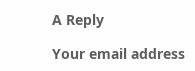A Reply

Your email address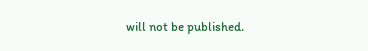will not be published.